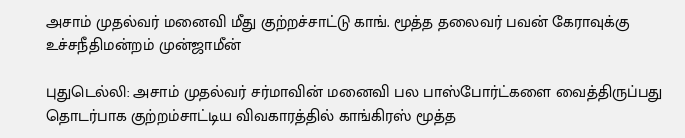அசாம் முதல்வர் மனைவி மீது குற்றச்சாட்டு காங். மூத்த தலைவர் பவன் கேராவுக்கு உச்சநீதிமன்றம் முன்ஜாமீன்

புதுடெல்லி: அசாம் முதல்வர் சர்மாவின் மனைவி பல பாஸ்போர்ட்களை வைத்திருப்பது தொடர்பாக குற்றம்சாட்டிய விவகாரத்தில் காங்கிரஸ் மூத்த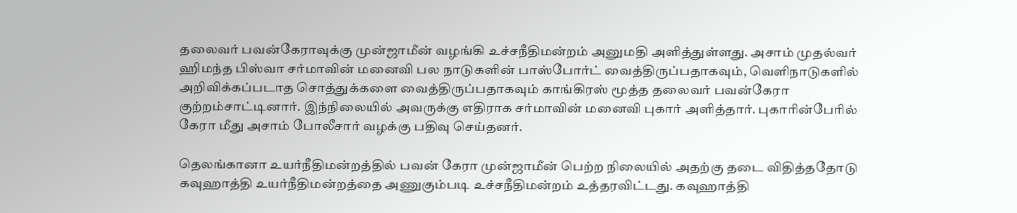தலைவர் பவன்கேராவுக்கு முன்ஜாமீன் வழங்கி உச்சநீதிமன்றம் அனுமதி அளித்துள்ளது. அசாம் முதல்வர் ஹிமந்த பிஸ்வா சர்மாவின் மனைவி பல நாடுகளின் பாஸ்போர்ட் வைத்திருப்பதாகவும், வெளிநாடுகளில் அறிவிக்கப்படாத சொத்துக்களை வைத்திருப்பதாகவும் காங்கிரஸ் மூத்த தலைவர் பவன்கேரா குற்றம்சாட்டினார். இந்நிலையில் அவருக்கு எதிராக சர்மாவின் மனைவி புகார் அளித்தார். புகாரின்பேரில் கேரா மீது அசாம் போலீசார் வழக்கு பதிவு செய்தனர்.

தெலங்கானா உயர்நீதிமன்றத்தில் பவன் கேரா முன்ஜாமீன் பெற்ற நிலையில் அதற்கு தடை விதித்ததோடு கவுஹாத்தி உயர்நீதிமன்றத்தை அணுகும்படி உச்சநீதிமன்றம் உத்தரவிட்டது. கவுஹாத்தி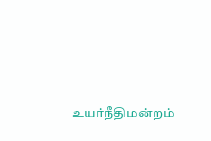உயர்நீதிமன்றம்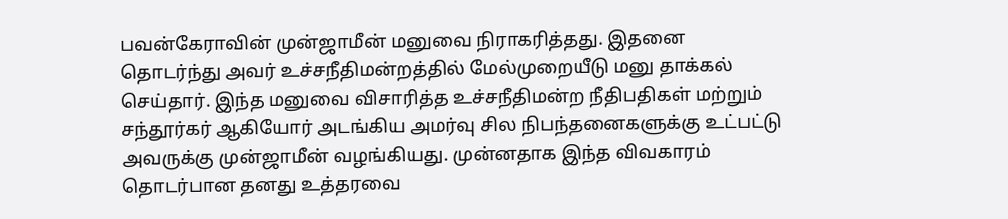பவன்கேராவின் முன்ஜாமீன் மனுவை நிராகரித்தது. இதனை தொடர்ந்து அவர் உச்சநீதிமன்றத்தில் மேல்முறையீடு மனு தாக்கல் செய்தார். இந்த மனுவை விசாரித்த உச்சநீதிமன்ற நீதிபதிகள் மற்றும் சந்தூர்கர் ஆகியோர் அடங்கிய அமர்வு சில நிபந்தனைகளுக்கு உட்பட்டு அவருக்கு முன்ஜாமீன் வழங்கியது. முன்னதாக இந்த விவகாரம் தொடர்பான தனது உத்தரவை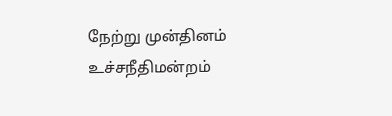நேற்று முன்தினம் உச்சநீதிமன்றம்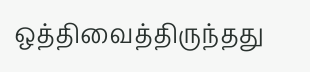ஒத்திவைத்திருந்தது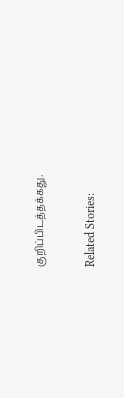குறிப்பிடத்தக்கது.

Related Stories: